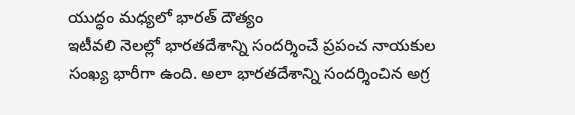యుద్ధం మధ్యలో భారత్ దౌత్యం
ఇటీవలి నెలల్లో భారతదేశాన్ని సందర్శించే ప్రపంచ నాయకుల సంఖ్య భారీగా ఉంది. అలా భారతదేశాన్ని సందర్శించిన అగ్ర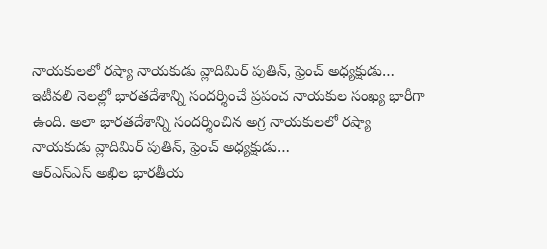నాయకులలో రష్యా నాయకుడు వ్లాదిమిర్ పుతిన్, ఫ్రెంచ్ అధ్యక్షుడు…
ఇటీవలి నెలల్లో భారతదేశాన్ని సందర్శించే ప్రపంచ నాయకుల సంఖ్య భారీగా ఉంది. అలా భారతదేశాన్ని సందర్శించిన అగ్ర నాయకులలో రష్యా నాయకుడు వ్లాదిమిర్ పుతిన్, ఫ్రెంచ్ అధ్యక్షుడు…
ఆర్ఎస్ఎస్ అఖిల భారతీయ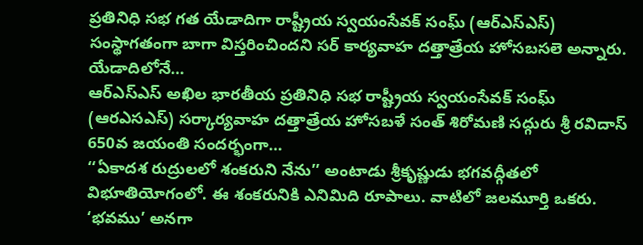ప్రతినిధి సభ గత యేడాదిగా రాష్ట్రీయ స్వయంసేవక్ సంఘ్ (ఆర్ఎస్ఎస్) సంస్థాగతంగా బాగా విస్తరించిందని సర్ కార్యవాహ దత్తాత్రేయ హోసబసలె అన్నారు. యేడాదిలోనే…
ఆర్ఎస్ఎస్ అఖిల భారతీయ ప్రతినిధి సభ రాష్ట్రీయ స్వయంసేవక్ సంఘ్ (ఆరఎసఎస్) సర్కార్యవాహ దత్తాత్రేయ హోసబళే సంత్ శిరోమణి సద్గురు శ్రీ రవిదాస్ 650వ జయంతి సందర్భంగా…
‘‘ఏకాదశ రుద్రులలో శంకరుని నేను’’ అంటాడు శ్రీకృష్ణుడు భగవద్గీతలో విభూతియోగంలో. ఈ శంకరునికి ఎనిమిది రూపాలు. వాటిలో జలమూర్తి ఒకరు. ‘భవము’ అనగా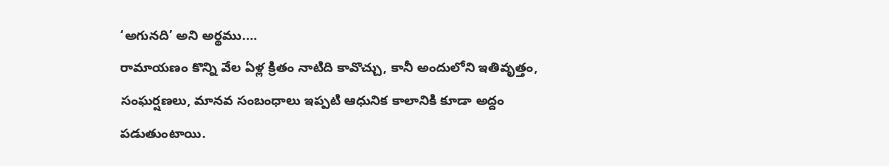‘అగునది’ అని అర్థము.…
రామాయణం కొన్ని వేల ఏళ్ల క్రితం నాటిది కావొచ్చు, కానీ అందులోని ఇతివృత్తం, సంఘర్షణలు, మానవ సంబంధాలు ఇప్పటి ఆధునిక కాలానికి కూడా అద్దం పడుతుంటాయి.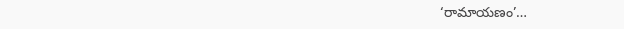‘రామాయణం’…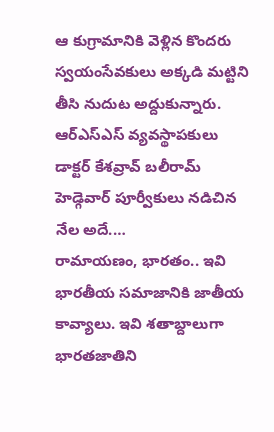ఆ కుగ్రామానికి వెళ్లిన కొందరు స్వయంసేవకులు అక్కడి మట్టిని తీసి నుదుట అద్దుకున్నారు. ఆర్ఎస్ఎస్ వ్యవస్థాపకులు డాక్టర్ కేశవ్రావ్ బలీరామ్ హెడ్గెవార్ పూర్వీకులు నడిచిన నేల అదే.…
రామాయణం, భారతం.. ఇవి భారతీయ సమాజానికి జాతీయ కావ్యాలు. ఇవి శతాబ్దాలుగా భారతజాతిని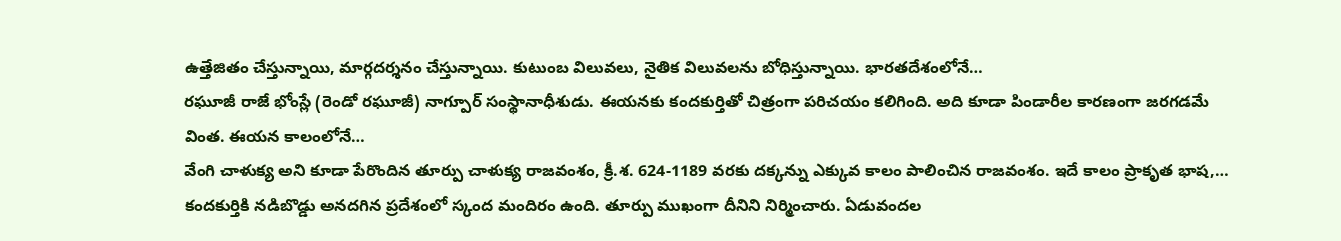ఉత్తేజితం చేస్తున్నాయి, మార్గదర్శనం చేస్తున్నాయి. కుటుంబ విలువలు, నైతిక విలువలను బోధిస్తున్నాయి. భారతదేశంలోనే…
రఘూజీ రాజే భోంస్లే (రెండో రఘూజీ) నాగ్పూర్ సంస్థానాధీశుడు. ఈయనకు కందకుర్తితో చిత్రంగా పరిచయం కలిగింది. అది కూడా పిండారీల కారణంగా జరగడమే వింత. ఈయన కాలంలోనే…
వేంగి చాళుక్య అని కూడా పేరొందిన తూర్పు చాళుక్య రాజవంశం, క్రీ.శ. 624-1189 వరకు దక్కన్ను ఎక్కువ కాలం పాలించిన రాజవంశం. ఇదే కాలం ప్రాకృత భాష,…
కందకుర్తికి నడిబొడ్డు అనదగిన ప్రదేశంలో స్కంద మందిరం ఉంది. తూర్పు ముఖంగా దీనిని నిర్మించారు. ఏడువందల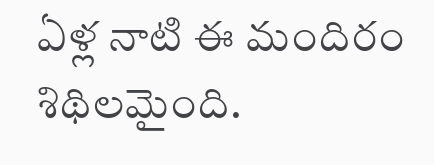ఏళ్ల నాటి ఈ మందిరం శిథిలమైంది.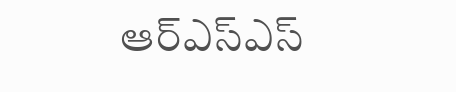ఆర్ఎస్ఎస్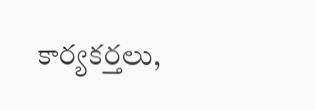కార్యకర్తలు,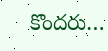కొందరు…